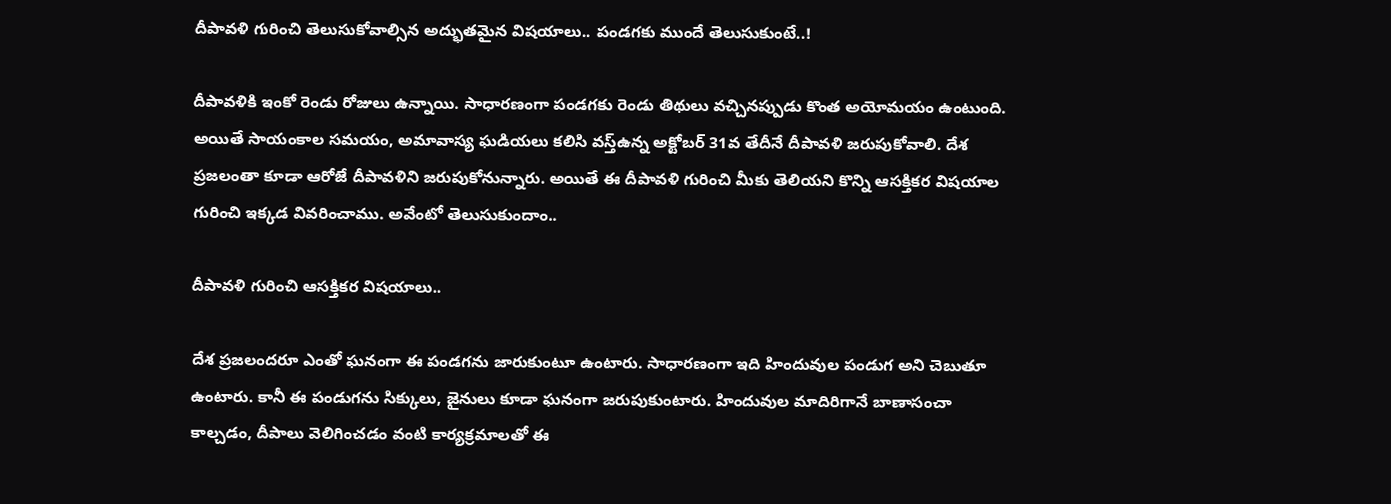దీపావళి గురించి తెలుసుకోవాల్సిన అద్భుతమైన విషయాలు.. పండగకు ముందే తెలుసుకుంటే..!

దీపావళికి ఇంకో రెండు రోజులు ఉన్నాయి. సాధారణంగా పండగకు రెండు తిథులు వచ్చినప్పుడు కొంత అయోమయం ఉంటుంది. అయితే సాయంకాల సమయం, అమావాస్య ఘడియలు కలిసి వస్త్ఉన్న అక్టోబర్ 31వ తేదీనే దీపావళి జరుపుకోవాలి. దేశ ప్రజలంతా కూడా ఆరోజే దీపావళిని జరుపుకోనున్నారు. అయితే ఈ దీపావళి గురించి మీకు తెలియని కొన్ని ఆసక్తికర విషయాల గురించి ఇక్కడ వివరించాము. అవేంటో తెలుసుకుందాం..

దీపావళి గురించి ఆసక్తికర విషయాలు..

దేశ ప్రజలందరూ ఎంతో ఘనంగా ఈ పండగను జారుకుంటూ ఉంటారు. సాధారణంగా ఇది హిందువుల పండుగ అని చెబుతూ ఉంటారు. కానీ ఈ పండుగను సిక్కులు, జైనులు కూడా ఘనంగా జరుపుకుంటారు. హిందువుల మాదిరిగానే బాణాసంచా కాల్చడం, దీపాలు వెలిగించడం వంటి కార్యక్రమాలతో ఈ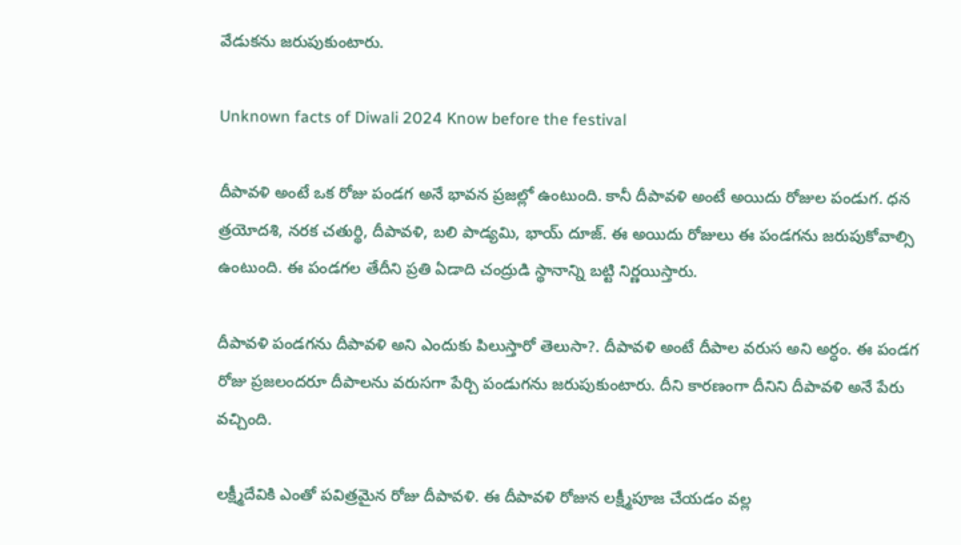వేడుకను జరుపుకుంటారు.

Unknown facts of Diwali 2024 Know before the festival

దీపావళి అంటే ఒక రోజు పండగ అనే భావన ప్రజల్లో ఉంటుంది. కానీ దీపావళి అంటే అయిదు రోజుల పండుగ. ధన త్రయోదశి, నరక చతుర్థి, దీపావళి, బలి పాడ్యమి, భాయ్ దూజ్. ఈ అయిదు రోజులు ఈ పండగను జరుపుకోవాల్సి ఉంటుంది. ఈ పండగల తేదీని ప్రతి ఏడాది చంద్రుడి స్థానాన్ని బట్టి నిర్ణయిస్తారు.

దీపావళి పండగను దీపావళి అని ఎందుకు పిలుస్తారో తెలుసా?. దీపావళి అంటే దీపాల వరుస అని అర్ధం. ఈ పండగ రోజు ప్రజలందరూ దీపాలను వరుసగా పేర్చి పండుగను జరుపుకుంటారు. దీని కారణంగా దీనిని దీపావళి అనే పేరు వచ్చింది.

లక్ష్మీదేవికి ఎంతో పవిత్రమైన రోజు దీపావళి. ఈ దీపావళి రోజున లక్ష్మీపూజ చేయడం వల్ల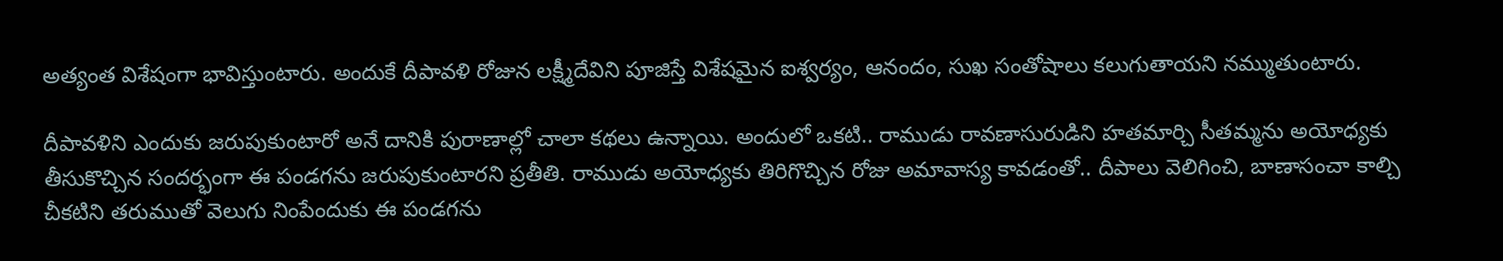అత్యంత విశేషంగా భావిస్తుంటారు. అందుకే దీపావళి రోజున లక్ష్మీదేవిని పూజిస్తే విశేషమైన ఐశ్వర్యం, ఆనందం, సుఖ సంతోషాలు కలుగుతాయని నమ్ముతుంటారు.

దీపావళిని ఎందుకు జరుపుకుంటారో అనే దానికి పురాణాల్లో చాలా కథలు ఉన్నాయి. అందులో ఒకటి.. రాముడు రావణాసురుడిని హతమార్చి సీతమ్మను అయోధ్యకు తీసుకొచ్చిన సందర్భంగా ఈ పండగను జరుపుకుంటారని ప్రతీతి. రాముడు అయోధ్యకు తిరిగొచ్చిన రోజు అమావాస్య కావడంతో.. దీపాలు వెలిగించి, బాణాసంచా కాల్చి చీకటిని తరుముతో వెలుగు నింపేందుకు ఈ పండగను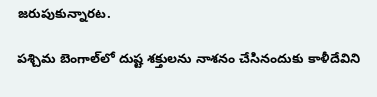జరుపుకున్నారట.

పశ్చిమ బెంగాల్‌లో దుష్ట శక్తులను నాశనం చేసినందుకు కాళీదేవిని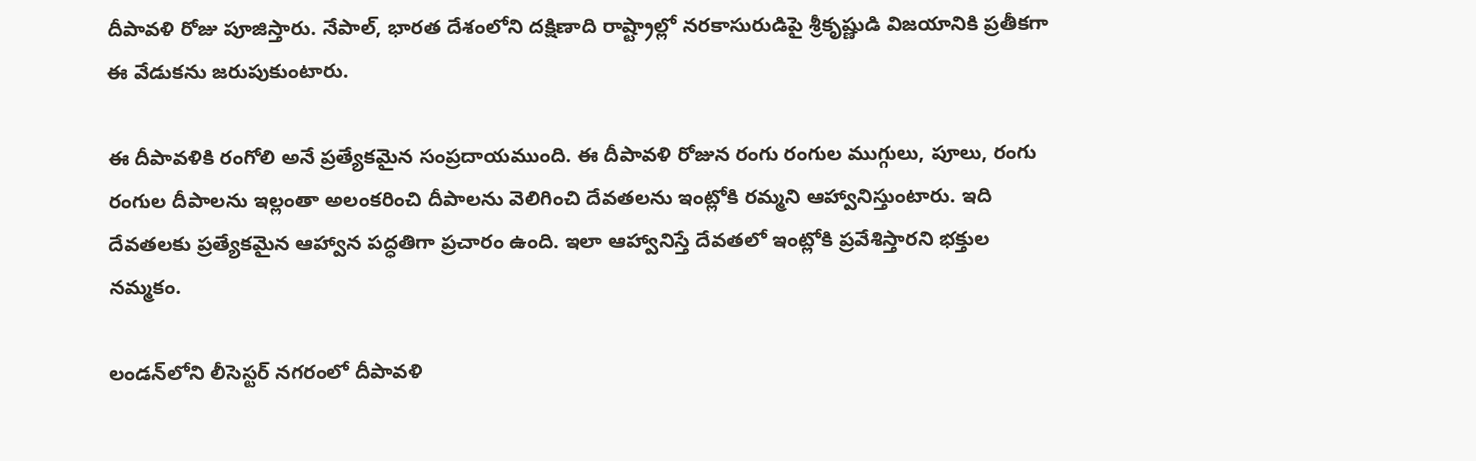దీపావళి రోజు పూజిస్తారు. నేపాల్‌, భారత దేశంలోని దక్షిణాది రాష్ట్రాల్లో నరకాసురుడిపై శ్రీకృష్ణుడి విజయానికి ప్రతీకగా ఈ వేడుకను జరుపుకుంటారు.

ఈ దీపావళికి రంగోలి అనే ప్రత్యేకమైన సంప్రదాయముంది. ఈ దీపావళి రోజున రంగు రంగుల ముగ్గులు, పూలు, రంగు రంగుల దీపాలను ఇల్లంతా అలంకరించి దీపాలను వెలిగించి దేవతలను ఇంట్లోకి రమ్మని ఆహ్వానిస్తుంటారు. ఇది దేవతలకు ప్రత్యేకమైన ఆహ్వాన పద్ధతిగా ప్రచారం ఉంది. ఇలా ఆహ్వానిస్తే దేవతలో ఇంట్లోకి ప్రవేశిస్తారని భక్తుల నమ్మకం.

లండన్‌లోని లీసెస్టర్ నగరంలో దీపావళి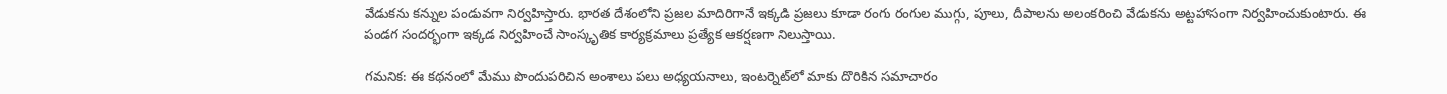వేడుకను కన్నుల పండువగా నిర్వహిస్తారు. భారత దేశంలోని ప్రజల మాదిరిగానే ఇక్కడి ప్రజలు కూడా రంగు రంగుల ముగ్గు, పూలు, దీపాలను అలంకరించి వేడుకను అట్టహాసంగా నిర్వహించుకుంటారు. ఈ పండగ సందర్భంగా ఇక్కడ నిర్వహించే సాంస్కృతిక కార్యక్రమాలు ప్రత్యేక ఆకర్షణగా నిలుస్తాయి.

గమనిక: ఈ కథనంలో మేము పొందుపరిచిన అంశాలు పలు అధ్యయనాలు, ఇంటర్నెట్‌లో మాకు దొరికిన సమాచారం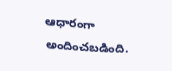ఆధారంగా అందించబడింది.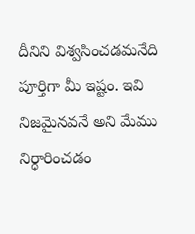దీనిని విశ్వసించడమనేది పూర్తిగా మీ ఇష్టం. ఇవి నిజమైనవనే అని మేము నిర్ధారించడం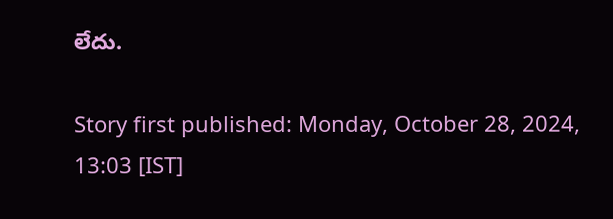లేదు.

Story first published: Monday, October 28, 2024, 13:03 [IST]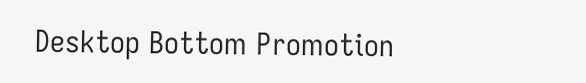Desktop Bottom Promotion